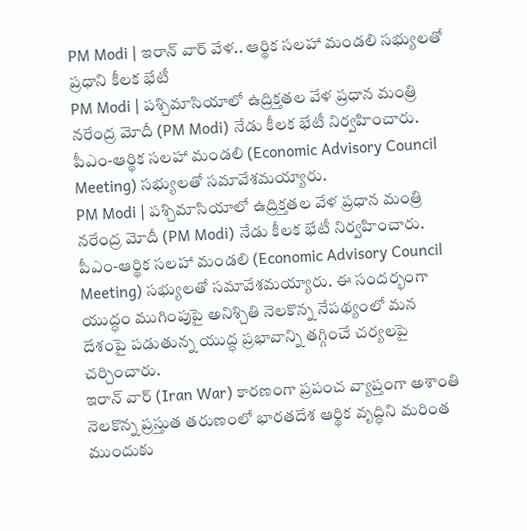PM Modi | ఇరాన్ వార్ వేళ.. ఆర్థిక సలహా మండలి సభ్యులతో ప్రధాని కీలక భేటీ
PM Modi | పశ్చిమాసియాలో ఉద్రిక్తతల వేళ ప్రధాన మంత్రి నరేంద్ర మోదీ (PM Modi) నేడు కీలక భేటీ నిర్వహించారు. పీఎం-ఆర్థిక సలహా మండలి (Economic Advisory Council Meeting) సభ్యులతో సమావేశమయ్యారు.
PM Modi | పశ్చిమాసియాలో ఉద్రిక్తతల వేళ ప్రధాన మంత్రి నరేంద్ర మోదీ (PM Modi) నేడు కీలక భేటీ నిర్వహించారు. పీఎం-ఆర్థిక సలహా మండలి (Economic Advisory Council Meeting) సభ్యులతో సమావేశమయ్యారు. ఈ సందర్భంగా యుద్ధం ముగింపుపై అనిశ్చితి నెలకొన్న నేపథ్యంలో మన దేశంపై పడుతున్న యుద్ధ ప్రభావాన్ని తగ్గించే చర్యలపై చర్చించారు.
ఇరాన్ వార్ (Iran War) కారణంగా ప్రపంచ వ్యాప్తంగా అశాంతి నెలకొన్న ప్రస్తుత తరుణంలో భారతదేశ ఆర్థిక వృద్ధిని మరింత ముందుకు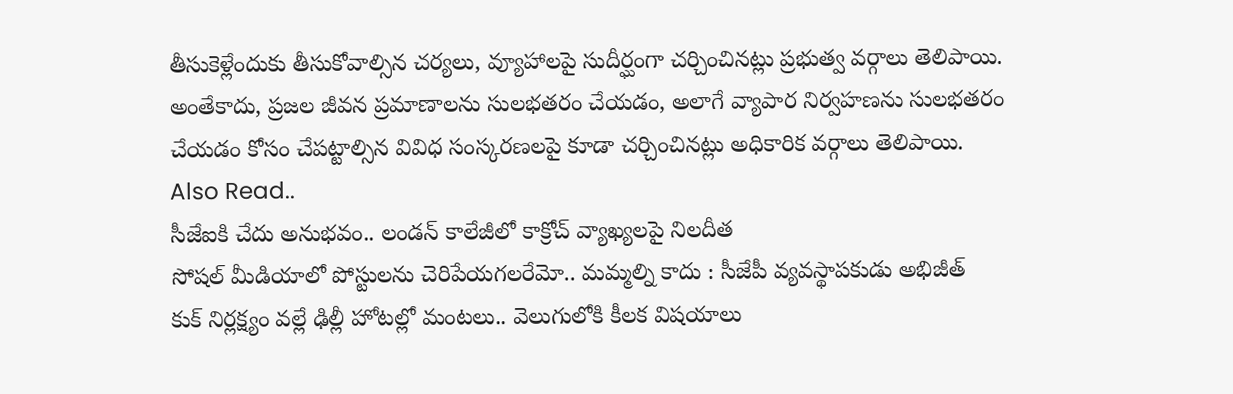తీసుకెళ్లేందుకు తీసుకోవాల్సిన చర్యలు, వ్యూహాలపై సుదీర్ఘంగా చర్చించినట్లు ప్రభుత్వ వర్గాలు తెలిపాయి. అంతేకాదు, ప్రజల జీవన ప్రమాణాలను సులభతరం చేయడం, అలాగే వ్యాపార నిర్వహణను సులభతరం చేయడం కోసం చేపట్టాల్సిన వివిధ సంస్కరణలపై కూడా చర్చించినట్లు అధికారిక వర్గాలు తెలిపాయి.
Also Read..
సీజేఐకి చేదు అనుభవం.. లండన్ కాలేజీలో కాక్రోచ్ వ్యాఖ్యలపై నిలదీత
సోషల్ మీడియాలో పోస్టులను చెరిపేయగలరేమో.. మమ్మల్ని కాదు : సీజేపీ వ్యవస్థాపకుడు అభిజీత్
కుక్ నిర్లక్ష్యం వల్లే ఢిల్లీ హోటల్లో మంటలు.. వెలుగులోకి కీలక విషయాలు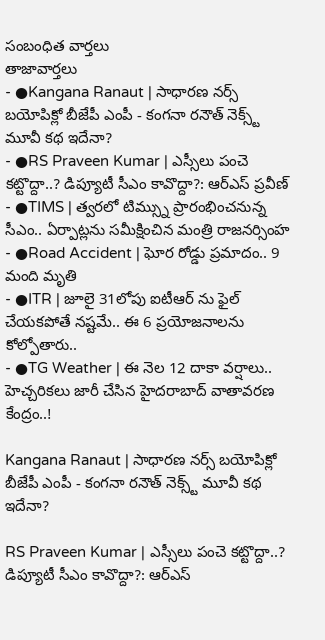సంబంధిత వార్తలు
తాజావార్తలు
- ●Kangana Ranaut | సాధారణ నర్స్ బయోపిక్లో బీజేపీ ఎంపీ - కంగనా రనౌత్ నెక్స్ట్ మూవీ కథ ఇదేనా?
- ●RS Praveen Kumar | ఎస్సీలు పంచె కట్టొద్దా..? డిప్యూటీ సీఎం కావొద్దా?: ఆర్ఎస్ ప్రవీణ్
- ●TIMS | త్వరలో టిమ్స్ను ప్రారంభించనున్న సీఎం.. ఏర్పాట్లను సమీక్షించిన మంత్రి రాజనర్సింహ
- ●Road Accident | ఘోర రోడ్డు ప్రమాదం.. 9 మంది మృతి
- ●ITR | జూలై 31లోపు ఐటీఆర్ ను ఫైల్ చేయకపోతే నష్టమే.. ఈ 6 ప్రయోజనాలను కోల్పోతారు..
- ●TG Weather | ఈ నెల 12 దాకా వర్షాలు.. హెచ్చరికలు జారీ చేసిన హైదరాబాద్ వాతావరణ కేంద్రం..!

Kangana Ranaut | సాధారణ నర్స్ బయోపిక్లో బీజేపీ ఎంపీ - కంగనా రనౌత్ నెక్స్ట్ మూవీ కథ ఇదేనా?

RS Praveen Kumar | ఎస్సీలు పంచె కట్టొద్దా..? డిప్యూటీ సీఎం కావొద్దా?: ఆర్ఎస్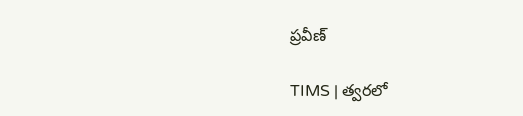ప్రవీణ్

TIMS | త్వరలో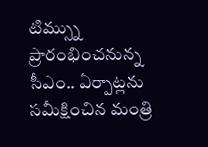టిమ్స్ను ప్రారంభించనున్న సీఎం.. ఏర్పాట్లను సమీక్షించిన మంత్రి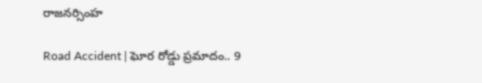రాజనర్సింహ

Road Accident | ఘోర రోడ్డు ప్రమాదం.. 9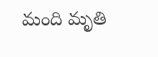మంది మృతి